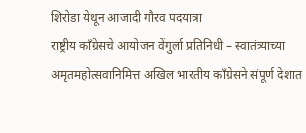शिरोडा येथून आजादी गौरव पदयात्रा
राष्ट्रीय काँग्रेसचे आयोजन वेंगुर्ला प्रतिनिधी – स्वातंत्र्याच्या अमृतमहोत्सवानिमित्त अखिल भारतीय काँग्रेसने संपूर्ण देशात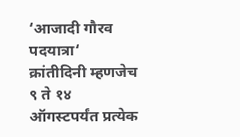‘आजादी गौरव पदयात्रा‘ क्रांतीदिनी म्हणजेच ९ ते १४ ऑगस्टपर्यंत प्रत्येक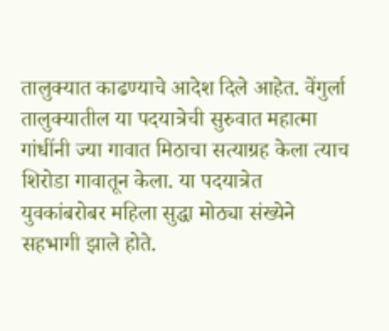तालुक्यात काढण्याचे आदेश दिले आहेत. वेंगुर्ला तालुक्यातील या पदयात्रेची सुरुवात महात्मा गांधींनी ज्या गावात मिठाचा सत्याग्रह केला त्याच शिरोडा गावातून केला. या पदयात्रेत युवकांबरोबर महिला सुद्धा मोठ्या संख्येने सहभागी झाले होते.